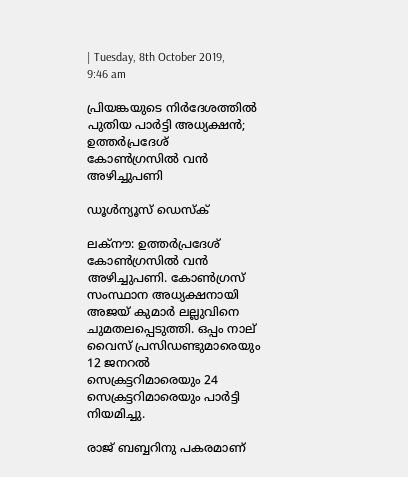| Tuesday, 8th October 2019, 9:46 am

പ്രിയങ്കയുടെ നിര്‍ദേശത്തില്‍ പുതിയ പാര്‍ട്ടി അധ്യക്ഷന്‍; ഉത്തര്‍പ്രദേശ് കോണ്‍ഗ്രസില്‍ വന്‍ അഴിച്ചുപണി

ഡൂള്‍ന്യൂസ് ഡെസ്‌ക്

ലക്‌നൗ: ഉത്തര്‍പ്രദേശ് കോണ്‍ഗ്രസില്‍ വന്‍ അഴിച്ചുപണി. കോണ്‍ഗ്രസ് സംസ്ഥാന അധ്യക്ഷനായി അജയ് കുമാര്‍ ലല്ലുവിനെ ചുമതലപ്പെടുത്തി. ഒപ്പം നാല് വൈസ് പ്രസിഡണ്ടുമാരെയും 12 ജനറല്‍ സെക്രട്ടറിമാരെയും 24 സെക്രട്ടറിമാരെയും പാര്‍ട്ടി നിയമിച്ചു.

രാജ് ബബ്ബറിനു പകരമാണ്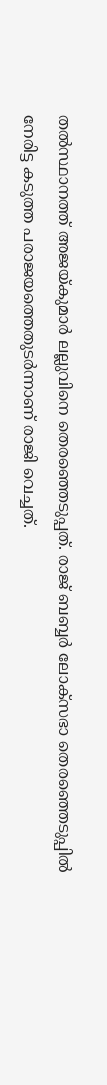തല്‍സ്ഥാനത്ത് അജയ്കുമാര്‍ ലല്ലുവിനെ തെരഞ്ഞെടുപ്പത്. രാജ് ബബ്ബര്‍ ലോക്സഭാ തെരഞ്ഞെടുപ്പില്‍ നേരിട്ട കടുത്ത പരാജയത്തെതുടര്‍ന്നാണ് രാജി വെച്ചത്.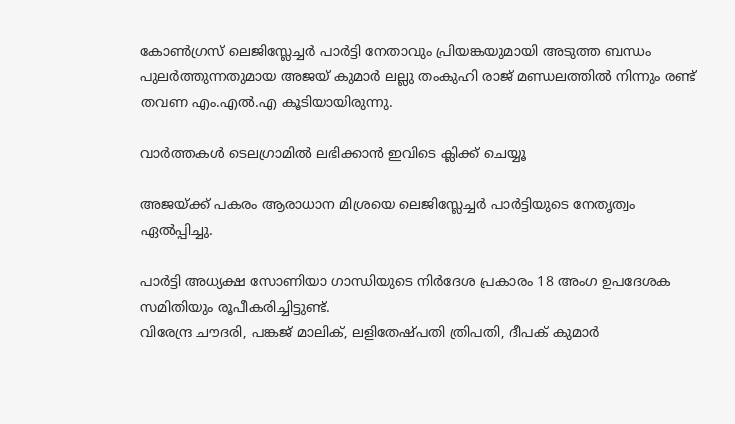കോണ്‍ഗ്രസ് ലെജിസ്ലേച്ചര്‍ പാര്‍ട്ടി നേതാവും പ്രിയങ്കയുമായി അടുത്ത ബന്ധം പുലര്‍ത്തുന്നതുമായ അജയ് കുമാര്‍ ലല്ലു തംകുഹി രാജ് മണ്ഡലത്തില്‍ നിന്നും രണ്ട് തവണ എം.എല്‍.എ കൂടിയായിരുന്നു.

വാര്‍ത്തകള്‍ ടെലഗ്രാമില്‍ ലഭിക്കാന്‍ ഇവിടെ ക്ലിക്ക് ചെയ്യൂ

അജയ്ക്ക് പകരം ആരാധാന മിശ്രയെ ലെജിസ്ലേച്ചര്‍ പാര്‍ട്ടിയുടെ നേതൃത്വം ഏല്‍പ്പിച്ചു.

പാര്‍ട്ടി അധ്യക്ഷ സോണിയാ ഗാന്ധിയുടെ നിര്‍ദേശ പ്രകാരം 18 അംഗ ഉപദേശക സമിതിയും രൂപീകരിച്ചിട്ടുണ്ട്.
വിരേന്ദ്ര ചൗദരി, പങ്കജ് മാലിക്, ലളിതേഷ്പതി ത്രിപതി, ദീപക് കുമാര്‍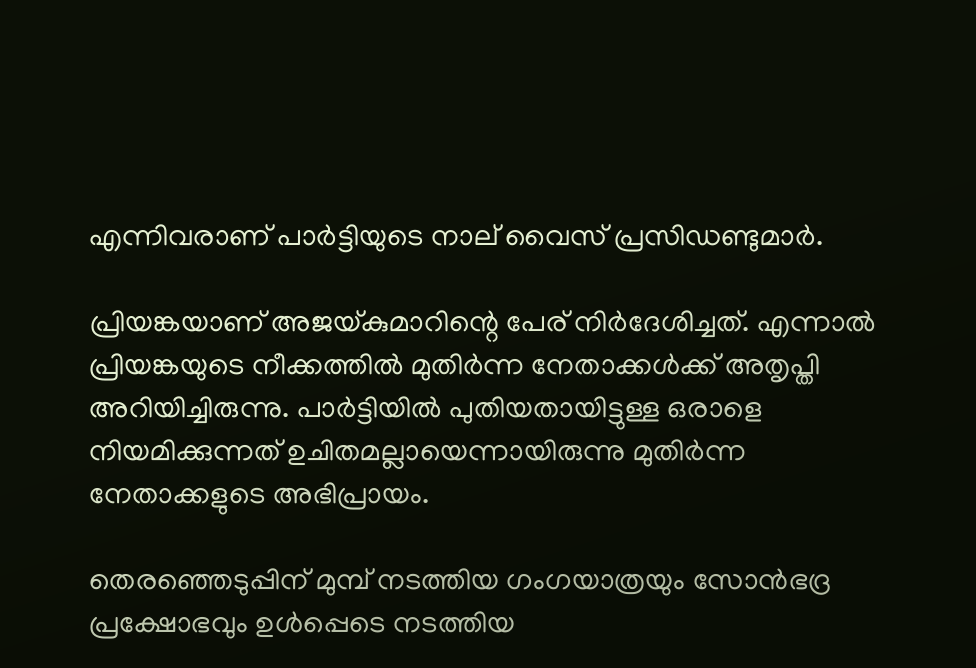എന്നിവരാണ് പാര്‍ട്ടിയുടെ നാല് വൈസ് പ്രസിഡണ്ടുമാര്‍.

പ്രിയങ്കയാണ് അജയ്കുമാറിന്റെ പേര് നിര്‍ദേശിച്ചത്. എന്നാല്‍
പ്രിയങ്കയുടെ നീക്കത്തില്‍ മുതിര്‍ന്ന നേതാക്കള്‍ക്ക് അതൃപ്തി അറിയിച്ചിരുന്നു. പാര്‍ട്ടിയില്‍ പുതിയതായിട്ടുള്ള ഒരാളെ നിയമിക്കുന്നത് ഉചിതമല്ലായെന്നായിരുന്നു മുതിര്‍ന്ന നേതാക്കളുടെ അഭിപ്രായം.

തെരഞ്ഞെടുപ്പിന് മുമ്പ് നടത്തിയ ഗംഗയാത്രയും സോന്‍ഭദ്ര പ്രക്ഷോഭവും ഉള്‍പ്പെടെ നടത്തിയ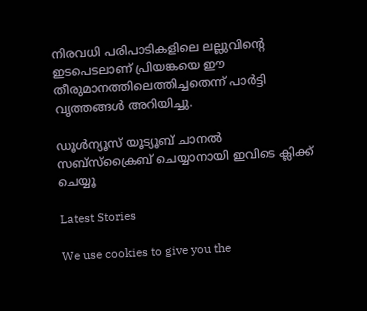നിരവധി പരിപാടികളിലെ ലല്ലുവിന്റെ ഇടപെടലാണ് പ്രിയങ്കയെ ഈ തീരുമാനത്തിലെത്തിച്ചതെന്ന് പാര്‍ട്ടി വൃത്തങ്ങള്‍ അറിയിച്ചു.

ഡൂൾന്യൂസ് യൂട്യൂബ് ചാനൽ സബ്സ്ക്രൈബ് ചെയ്യാനായി ഇവിടെ ക്ലിക്ക് ചെയ്യൂ

Latest Stories

We use cookies to give you the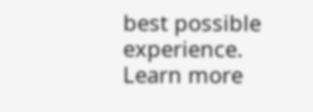best possible experience. Learn more